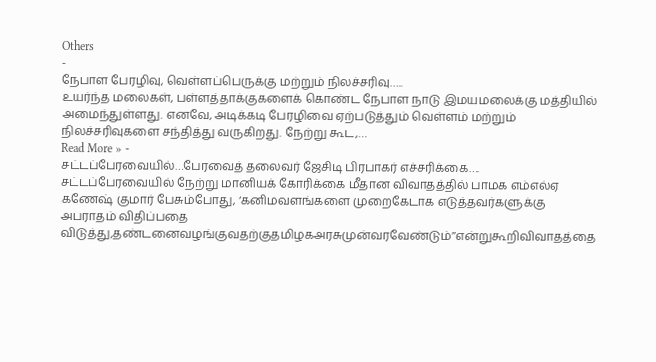Others
-
நேபாள பேரழிவு, வெள்ளப்பெருக்கு மற்றும் நிலச்சரிவு…..
உயர்ந்த மலைகள், பள்ளத்தாக்குகளைக் கொண்ட நேபாள நாடு இமயமலைக்கு மத்தியில் அமைந்துள்ளது. எனவே, அடிக்கடி பேரழிவை ஏற்படுத்தும் வெள்ளம் மற்றும் நிலச்சரிவுகளை சந்தித்து வருகிறது. நேற்று கூட,…
Read More » -
சட்டப்பேரவையில்…பேரவைத் தலைவர் ஜேசிடி பிரபாகர் எச்சரிக்கை….
சட்டப்பேரவையில் நேற்று மானியக் கோரிக்கை மீதான விவாதத்தில் பாமக எம்எல்ஏ கணேஷ் குமார் பேசும்போது, ‘கனிமவளங்களை முறைகேடாக எடுத்தவர்களுக்கு அபராதம் விதிப்பதை விடுத்து,தண்டனைவழங்குவதற்குதமிழகஅரசுமுன்வரவேண்டும்’’என்றுகூறிவிவாதத்தை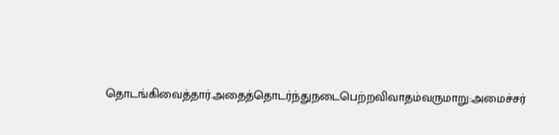தொடங்கிவைத்தார்.அதைத்தொடர்ந்துநடைபெற்றவிவாதம்வருமாறு:அமைச்சர்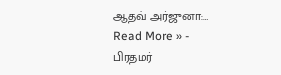ஆதவ் அர்ஜுனா:…
Read More » -
பிரதமர்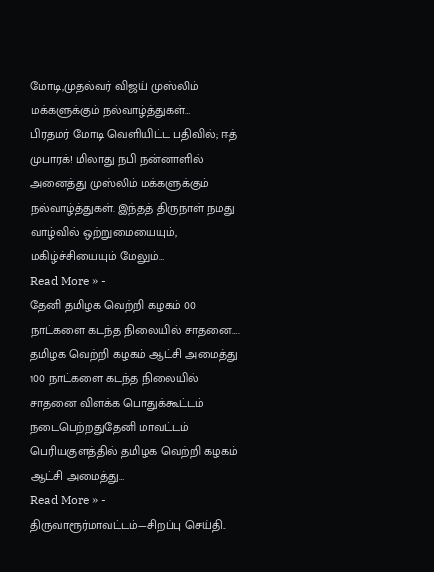மோடி,முதல்வர் விஜய் முஸ்லிம் மக்களுக்கும் நல்வாழ்த்துகள்…
பிரதமர் மோடி வெளியிட்ட பதிவில்; ஈத் முபாரக்! மிலாது நபி நன்னாளில் அனைத்து முஸ்லிம் மக்களுக்கும் நல்வாழ்த்துகள். இந்தத் திருநாள் நமது வாழ்வில் ஒற்றுமையையும், மகிழ்ச்சியையும் மேலும்…
Read More » -
தேனி தமிழக வெற்றி கழகம் 00 நாட்களை கடந்த நிலையில் சாதனை….
தமிழக வெற்றி கழகம் ஆட்சி அமைத்து 100 நாட்களை கடந்த நிலையில் சாதனை விளக்க பொதுக்கூட்டம் நடைபெற்றதுதேனி மாவட்டம் பெரியகுளத்தில் தமிழக வெற்றி கழகம் ஆட்சி அமைத்து…
Read More » -
திருவாரூர்மாவட்டம்—சிறப்பு செய்தி..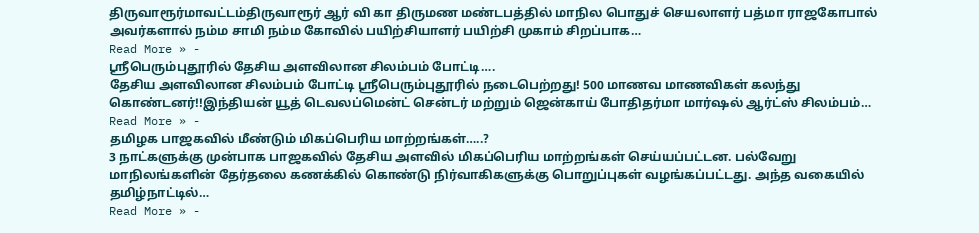திருவாரூர்மாவட்டம்திருவாரூர் ஆர் வி கா திருமண மண்டபத்தில் மாநில பொதுச் செயலாளர் பத்மா ராஜகோபால் அவர்களால் நம்ம சாமி நம்ம கோவில் பயிற்சியாளர் பயிற்சி முகாம் சிறப்பாக…
Read More » -
ஸ்ரீபெரும்புதூரில் தேசிய அளவிலான சிலம்பம் போட்டி….
தேசிய அளவிலான சிலம்பம் போட்டி ஸ்ரீபெரும்புதூரில் நடைபெற்றது! 500 மாணவ மாணவிகள் கலந்து கொண்டனர்!!இந்தியன் யூத் டெவலப்மென்ட் சென்டர் மற்றும் ஜென்காய் போதிதர்மா மார்ஷல் ஆர்ட்ஸ் சிலம்பம்…
Read More » -
தமிழக பாஜகவில் மீண்டும் மிகப்பெரிய மாற்றங்கள்…..?
3 நாட்களுக்கு முன்பாக பாஜகவில் தேசிய அளவில் மிகப்பெரிய மாற்றங்கள் செய்யப்பட்டன. பல்வேறு மாநிலங்களின் தேர்தலை கணக்கில் கொண்டு நிர்வாகிகளுக்கு பொறுப்புகள் வழங்கப்பட்டது. அந்த வகையில் தமிழ்நாட்டில்…
Read More » -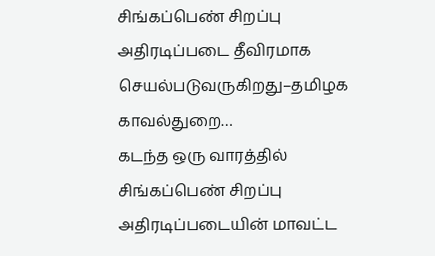சிங்கப்பெண் சிறப்பு அதிரடிப்படை தீவிரமாக செயல்படுவருகிறது–தமிழக காவல்துறை…
கடந்த ஒரு வாரத்தில் சிங்கப்பெண் சிறப்பு அதிரடிப்படையின் மாவட்ட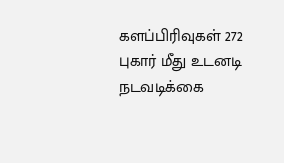களப்பிரிவுகள் 272 புகார் மீது உடனடி நடவடிக்கை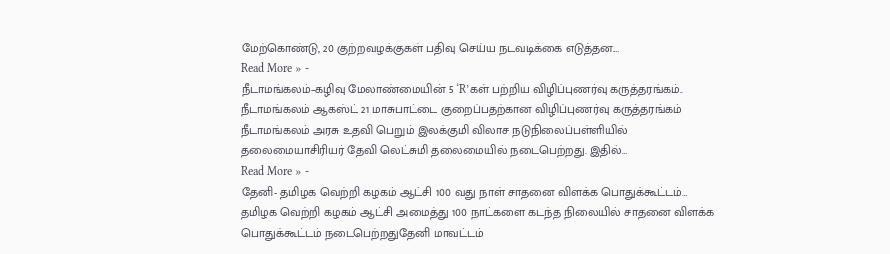மேற்கொண்டு, 20 குற்றவழக்குகள் பதிவு செய்ய நடவடிக்கை எடுத்தன.…
Read More » -
நீடாமங்கலம்–கழிவு மேலாண்மையின் 5 ‘R’கள் பற்றிய விழிப்புணர்வு கருத்தரங்கம்..
நீடாமங்கலம் ஆகஸ்ட் 21 மாசுபாட்டை குறைப்பதற்கான விழிப்புணர்வு கருத்தரங்கம் நீடாமங்கலம் அரசு உதவி பெறும் இலக்குமி விலாச நடுநிலைப்பள்ளியில் தலைமையாசிரியர் தேவி லெட்சுமி தலைமையில் நடைபெற்றது. இதில்…
Read More » -
தேனி- தமிழக வெற்றி கழகம் ஆட்சி 100 வது நாள் சாதனை விளக்க பொதுக்கூட்டம்…
தமிழக வெற்றி கழகம் ஆட்சி அமைத்து 100 நாட்களை கடந்த நிலையில் சாதனை விளக்க பொதுக்கூட்டம் நடைபெற்றதுதேனி மாவட்டம்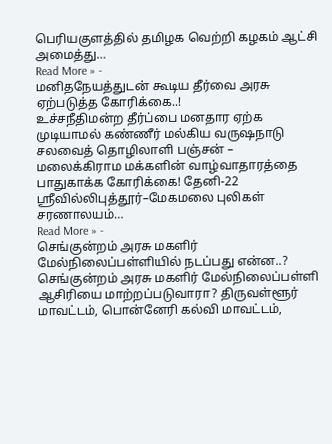பெரியகுளத்தில் தமிழக வெற்றி கழகம் ஆட்சி அமைத்து…
Read More » -
மனிதநேயத்துடன் கூடிய தீர்வை அரசு ஏற்படுத்த கோரிக்கை..!
உச்சநீதிமன்ற தீர்ப்பை மனதார ஏற்க முடியாமல் கண்ணீர் மல்கிய வருஷநாடு சலவைத் தொழிலாளி பஞ்சன் – மலைக்கிராம மக்களின் வாழ்வாதாரத்தை பாதுகாக்க கோரிக்கை! தேனி-22 ஸ்ரீவில்லிபுத்தூர்–மேகமலை புலிகள் சரணாலயம்…
Read More » -
செங்குன்றம் அரசு மகளிர் மேல்நிலைப்பள்ளியில் நடப்பது என்ன..?
செங்குன்றம் அரசு மகளிர் மேல்நிலைப்பள்ளி ஆசிரியை மாற்றப்படுவாரா? திருவள்ளூர் மாவட்டம், பொன்னேரி கல்வி மாவட்டம்,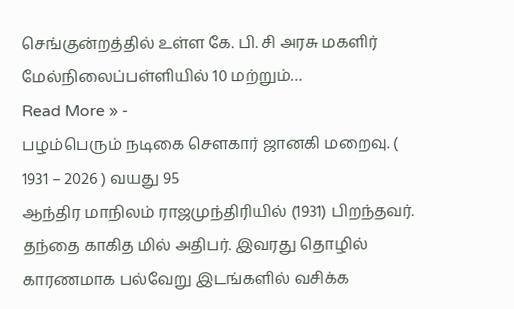செங்குன்றத்தில் உள்ள கே. பி. சி அரசு மகளிர் மேல்நிலைப்பள்ளியில் 10 மற்றும்…
Read More » -
பழம்பெரும் நடிகை சௌகார் ஜானகி மறைவு. ( 1931 – 2026 ) வயது 95
ஆந்திர மாநிலம் ராஜமுந்திரியில் (1931) பிறந்தவர். தந்தை காகித மில் அதிபர். இவரது தொழில் காரணமாக பல்வேறு இடங்களில் வசிக்க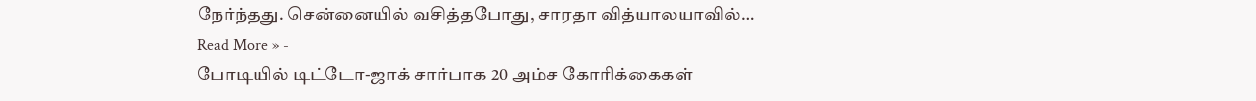நேர்ந்தது. சென்னையில் வசித்தபோது, சாரதா வித்யாலயாவில்…
Read More » -
போடியில் டிட்டோ-ஜாக் சார்பாக 20 அம்ச கோரிக்கைகள்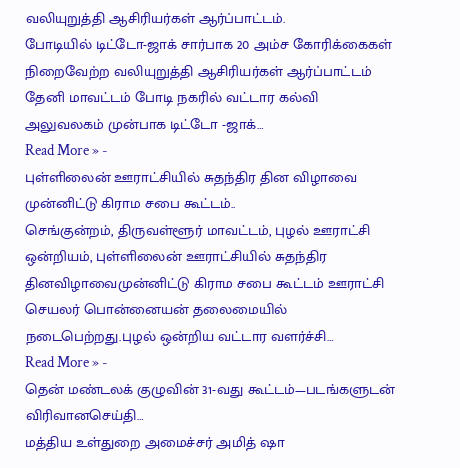வலியுறுத்தி ஆசிரியர்கள் ஆர்ப்பாட்டம்.
போடியில் டிட்டோ-ஜாக் சார்பாக 20 அம்ச கோரிக்கைகள் நிறைவேற்ற வலியுறுத்தி ஆசிரியர்கள் ஆர்ப்பாட்டம் தேனி மாவட்டம் போடி நகரில் வட்டார கல்வி அலுவலகம் முன்பாக டிட்டோ -ஜாக்…
Read More » -
புள்ளிலைன் ஊராட்சியில் சுதந்திர தின விழாவை முன்னிட்டு கிராம சபை கூட்டம்..
செங்குன்றம், திருவள்ளூர் மாவட்டம், புழல் ஊராட்சி ஒன்றியம், புள்ளிலைன் ஊராட்சியில் சுதந்திர தினவிழாவைமுன்னிட்டு கிராம சபை கூட்டம் ஊராட்சி செயலர் பொன்னையன் தலைமையில் நடைபெற்றது.புழல் ஒன்றிய வட்டார வளர்ச்சி…
Read More » -
தென் மண்டலக் குழுவின் 31-வது கூட்டம்—படங்களுடன் விரிவானசெய்தி…
மத்திய உள்துறை அமைச்சர் அமித் ஷா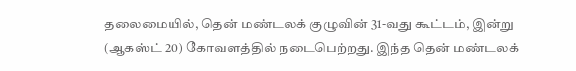தலைமையில், தென் மண்டலக் குழுவின் 31-வது கூட்டம், இன்று (ஆகஸ்ட் 20) கோவளத்தில் நடைபெற்றது. இந்த தென் மண்டலக்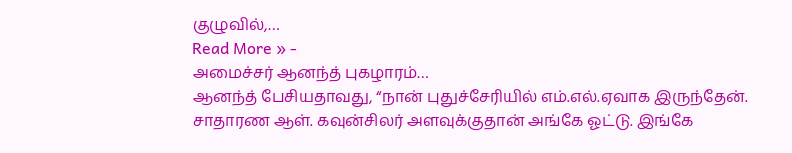குழுவில்,…
Read More » -
அமைச்சர் ஆனந்த் புகழாரம்…
ஆனந்த் பேசியதாவது, “நான் புதுச்சேரியில் எம்.எல்.ஏவாக இருந்தேன். சாதாரண ஆள். கவுன்சிலர் அளவுக்குதான் அங்கே ஓட்டு. இங்கே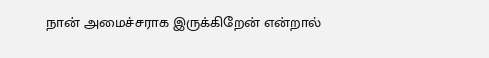நான் அமைச்சராக இருக்கிறேன் என்றால்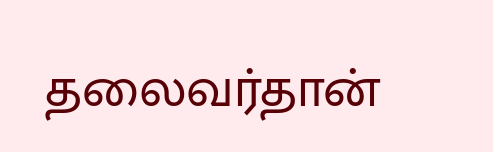தலைவர்தான்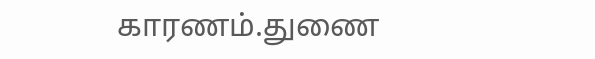காரணம்.துணை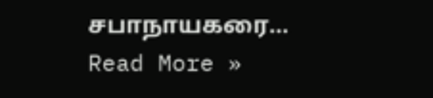சபாநாயகரை…
Read More »